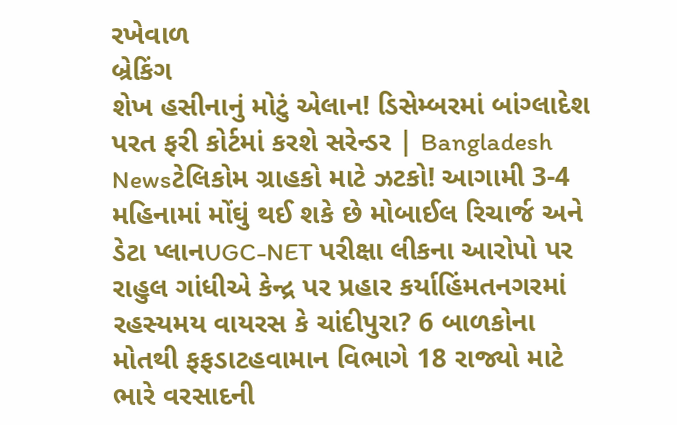રખેવાળ
બ્રેકિંગ
શેખ હસીનાનું મોટું એલાન! ડિસેમ્બરમાં બાંગ્લાદેશ પરત ફરી કોર્ટમાં કરશે સરેન્ડર | Bangladesh Newsટેલિકોમ ગ્રાહકો માટે ઝટકો! આગામી 3-4 મહિનામાં મોંઘું થઈ શકે છે મોબાઈલ રિચાર્જ અને ડેટા પ્લાનUGC-NET પરીક્ષા લીકના આરોપો પર રાહુલ ગાંધીએ કેન્દ્ર પર પ્રહાર કર્યાહિંમતનગરમાં રહસ્યમય વાયરસ કે ચાંદીપુરા? 6 બાળકોના મોતથી ફફડાટહવામાન વિભાગે 18 રાજ્યો માટે ભારે વરસાદની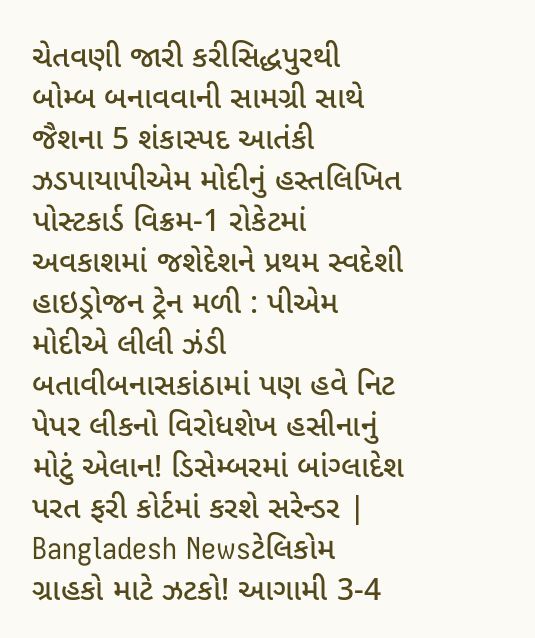ચેતવણી જારી કરીસિદ્ધપુરથી બોમ્બ બનાવવાની સામગ્રી સાથે જૈશના 5 શંકાસ્પદ આતંકી ઝડપાયાપીએમ મોદીનું હસ્તલિખિત પોસ્ટકાર્ડ વિક્રમ-1 રોકેટમાં અવકાશમાં જશેદેશને પ્રથમ સ્વદેશી હાઇડ્રોજન ટ્રેન મળી : પીએમ મોદીએ લીલી ઝંડી બતાવીબનાસકાંઠામાં પણ હવે નિટ પેપર લીકનો વિરોધશેખ હસીનાનું મોટું એલાન! ડિસેમ્બરમાં બાંગ્લાદેશ પરત ફરી કોર્ટમાં કરશે સરેન્ડર | Bangladesh Newsટેલિકોમ ગ્રાહકો માટે ઝટકો! આગામી 3-4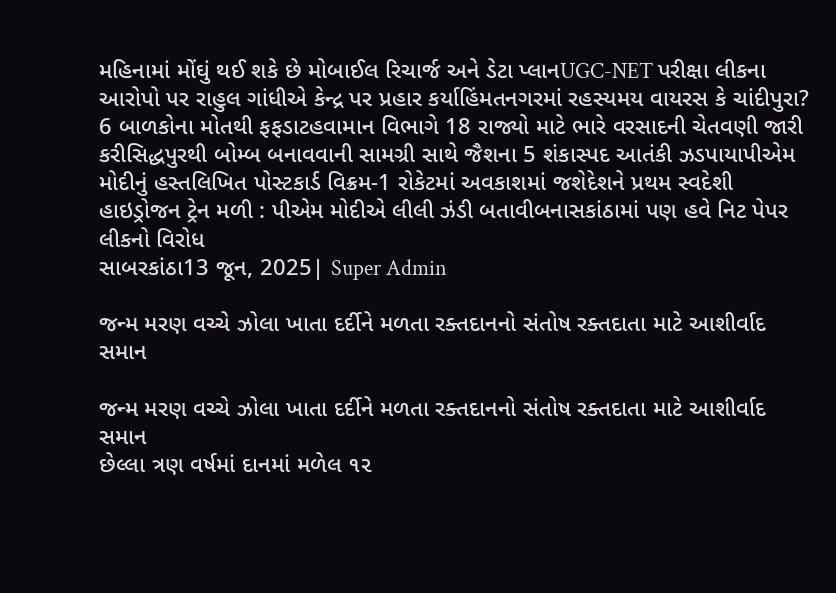મહિનામાં મોંઘું થઈ શકે છે મોબાઈલ રિચાર્જ અને ડેટા પ્લાનUGC-NET પરીક્ષા લીકના આરોપો પર રાહુલ ગાંધીએ કેન્દ્ર પર પ્રહાર કર્યાહિંમતનગરમાં રહસ્યમય વાયરસ કે ચાંદીપુરા? 6 બાળકોના મોતથી ફફડાટહવામાન વિભાગે 18 રાજ્યો માટે ભારે વરસાદની ચેતવણી જારી કરીસિદ્ધપુરથી બોમ્બ બનાવવાની સામગ્રી સાથે જૈશના 5 શંકાસ્પદ આતંકી ઝડપાયાપીએમ મોદીનું હસ્તલિખિત પોસ્ટકાર્ડ વિક્રમ-1 રોકેટમાં અવકાશમાં જશેદેશને પ્રથમ સ્વદેશી હાઇડ્રોજન ટ્રેન મળી : પીએમ મોદીએ લીલી ઝંડી બતાવીબનાસકાંઠામાં પણ હવે નિટ પેપર લીકનો વિરોધ
સાબરકાંઠા13 જૂન, 2025| Super Admin

જન્મ મરણ વચ્ચે ઝોલા ખાતા દર્દીને મળતા રક્તદાનનો સંતોષ રક્તદાતા માટે આશીર્વાદ સમાન

જન્મ મરણ વચ્ચે ઝોલા ખાતા દર્દીને મળતા રક્તદાનનો સંતોષ રક્તદાતા માટે આશીર્વાદ સમાન
છેલ્લા ત્રણ વર્ષમાં દાનમાં મળેલ ૧૨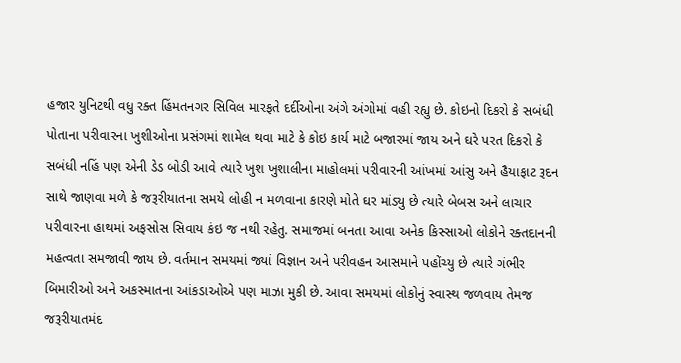હજાર યુનિટથી વધુ રક્ત હિંમતનગર સિવિલ મારફતે દર્દીઓના અંગે અંગોમાં વહી રહ્યુ છે. કોઇનો દિકરો કે સબંધી પોતાના પરીવારના ખુશીઓના પ્રસંગમાં શામેલ થવા માટે કે કોઇ કાર્ય માટે બજારમાં જાય અને ઘરે પરત દિકરો કે સબંધી નહિં પણ એની ડેડ બોડી આવે ત્યારે ખુશ ખુશાલીના માહોલમાં પરીવારની આંખમાં આંસુ અને હૈયાફાટ રૂદન સાથે જાણવા મળે કે જરૂરીયાતના સમયે લોહી ન મળવાના કારણે મોતે ઘર માંડ્યુ છે ત્યારે બેબસ અને લાચાર પરીવારના હાથમાં અફસોસ સિવાય કંઇ જ નથી રહેતુ. સમાજમાં બનતા આવા અનેક કિસ્સાઓ લોકોને રક્તદાનની મહત્વતા સમજાવી જાય છે. વર્તમાન સમયમાં જ્યાં વિજ્ઞાન અને પરીવહન આસમાને પહોંચ્યુ છે ત્યારે ગંભીર બિમારીઓ અને અકસ્માતના આંકડાઓએ પણ માઝા મુકી છે. આવા સમયમાં લોકોનું સ્વાસ્થ જળવાય તેમજ જરૂરીયાતમંદ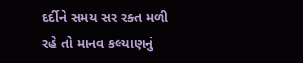દર્દીને સમય સર રક્ત મળી રહે તો માનવ કલ્યાણનું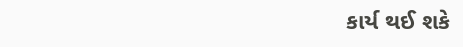કાર્ય થઈ શકે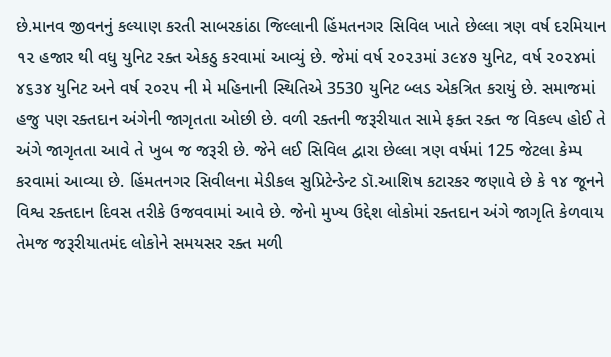છે.માનવ જીવનનું કલ્યાણ કરતી સાબરકાંઠા જિલ્લાની હિંમતનગર સિવિલ ખાતે છેલ્લા ત્રણ વર્ષ દરમિયાન ૧૨ હજાર થી વધુ યુનિટ રક્ત એકઠુ કરવામાં આવ્યું છે. જેમાં વર્ષ ૨૦૨૩માં ૩૯૪૭ યુનિટ, વર્ષ ૨૦૨૪માં ૪૬૩૪ યુનિટ અને વર્ષ ૨૦૨૫ ની મે મહિનાની સ્થિતિએ 3530 યુનિટ બ્લડ એકત્રિત કરાયું છે. સમાજમાં હજુ પણ રક્તદાન અંગેની જાગૃતતા ઓછી છે. વળી રક્તની જરૂરીયાત સામે ફક્ત રક્ત જ વિકલ્પ હોઈ તે અંગે જાગૃતતા આવે તે ખુબ જ જરૂરી છે. જેને લઈ સિવિલ દ્વારા છેલ્લા ત્રણ વર્ષમાં 125 જેટલા કેમ્પ કરવામાં આવ્યા છે. હિંમતનગર સિવીલના મેડીકલ સુપ્રિટેન્ડેન્ટ ડૉ.આશિષ કટારકર જણાવે છે કે ૧૪ જૂનને વિશ્વ રક્તદાન દિવસ તરીકે ઉજવવામાં આવે છે. જેનો મુખ્ય ઉદ્દેશ લોકોમાં રક્તદાન અંગે જાગૃતિ કેળવાય તેમજ જરૂરીયાતમંદ લોકોને સમયસર રક્ત મળી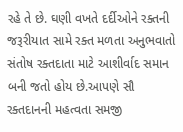રહે તે છે. ઘણી વખતે દર્દીઓને રક્તની જરૂરીયાત સામે રક્ત મળતા અનુભવાતો સંતોષ રક્તદાતા માટે આશીર્વાદ સમાન બની જતો હોય છે.આપણે સૌ રક્તદાનની મહત્વતા સમજી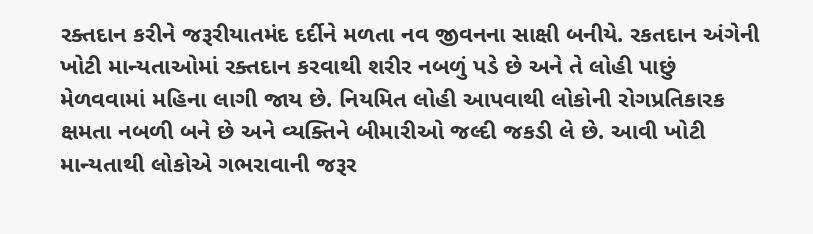રક્તદાન કરીને જરૂરીયાતમંદ દર્દીને મળતા નવ જીવનના સાક્ષી બનીયે. રકતદાન અંગેની ખોટી માન્યતાઓમાં રક્તદાન કરવાથી શરીર નબળું પડે છે અને તે લોહી પાછું મેળવવામાં મહિના લાગી જાય છે. નિયમિત લોહી આપવાથી લોકોની રોગપ્રતિકારક ક્ષમતા નબળી બને છે અને વ્યક્તિને બીમારીઓ જલ્દી જકડી લે છે. આવી ખોટી માન્યતાથી લોકોએ ગભરાવાની જરૂર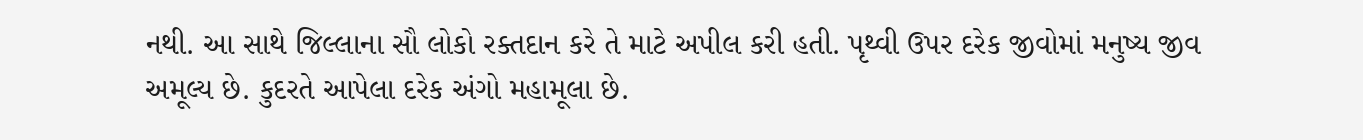નથી. આ સાથે જિલ્લાના સૌ લોકો રક્તદાન કરે તે માટે અપીલ કરી હતી. પૃથ્વી ઉપર દરેક જીવોમાં મનુષ્ય જીવ અમૂલ્ય છે. કુદરતે આપેલા દરેક અંગો મહામૂલા છે.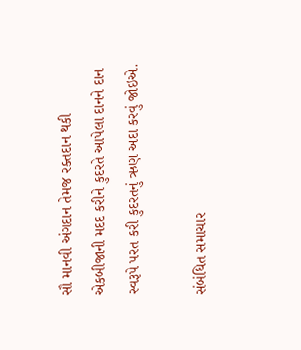સૌ માનવી અંગદાન તેમજ રક્તદાન થકી એકબીજાની મદદ કરીને કુદરતે આપેલા દાનને દાન સ્વરૂપે પરત કરી કુદરતનું ઋણ અદા કરવું જોઇએ.

સંબંધિત સમાચાર